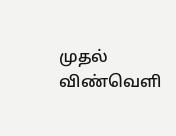முதல் விண்வெளி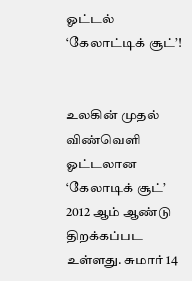ஓட்டல் ‘கேலாட்டிக் சூட்’!


உலகின் முதல் விண்வெளி ஓட்டலான ‘கேலாடிக் சூட்’ 2012 ஆம் ஆண்டு திறக்கப்பட உள்ளது. சுமார் 14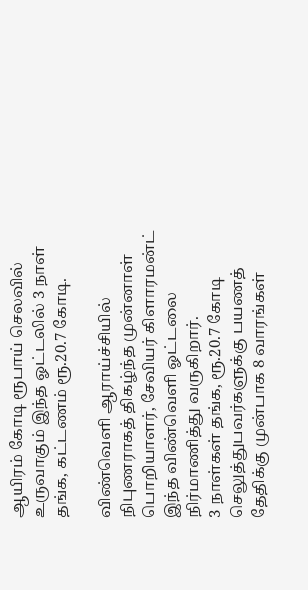ஆயிரம் கோடி ரூபாய் செலவில் உருவாகும் இந்த ஓட்டலில் 3 நாள் தங்க, கட்டணம் ரூ.20.7 கோடி.

விண்வெளி ஆராய்ச்சியில் நிபுணராகத் திகழ்ந்த முன்னாள் பொறியாளர், சேவியர் கிளாரமன்ட் இந்த விண்வெளி ஓட்டலை நிர்மாணித்து வருகிறார்.
3 நாள்கள் தங்க, ரூ.20.7 கோடி செலுத்துபவர்களுக்கு பயணத் தேதிக்கு முன்பாக 8 வாரங்கள்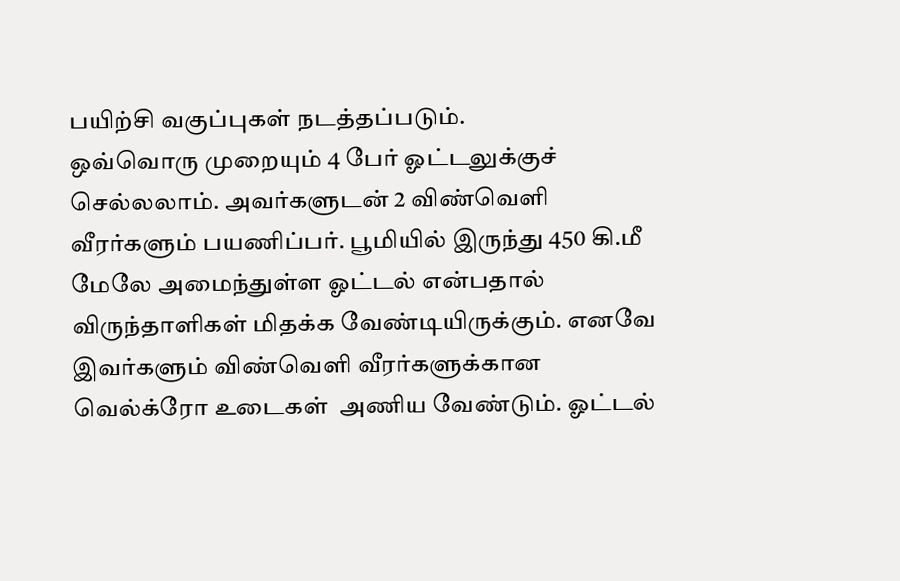பயிற்சி வகுப்புகள் நடத்தப்படும்.
ஒவ்வொரு முறையும் 4 பேர் ஓட்டலுக்குச் செல்லலாம். அவர்களுடன் 2 விண்வெளி வீரர்களும் பயணிப்பர். பூமியில் இருந்து 450 கி.மீ மேலே அமைந்துள்ள ஓட்டல் என்பதால் விருந்தாளிகள் மிதக்க வேண்டியிருக்கும். எனவே இவர்களும் விண்வெளி வீரர்களுக்கான வெல்க்ரோ உடைகள்  அணிய வேண்டும். ஓட்டல்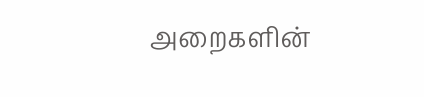அறைகளின்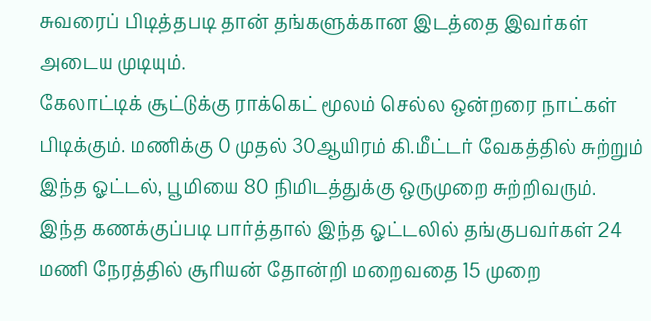சுவரைப் பிடித்தபடி தான் தங்களுக்கான இடத்தை இவர்கள் அடைய முடியும்.
கேலாட்டிக் சூட்டுக்கு ராக்கெட் மூலம் செல்ல ஒன்றரை நாட்கள் பிடிக்கும். மணிக்கு 0 முதல் 30ஆயிரம் கி.மீட்டர் வேகத்தில் சுற்றும் இந்த ஓட்டல், பூமியை 80 நிமிடத்துக்கு ஒருமுறை சுற்றிவரும். இந்த கணக்குப்படி பார்த்தால் இந்த ஓட்டலில் தங்குபவர்கள் 24 மணி நேரத்தில் சூரியன் தோன்றி மறைவதை 15 முறை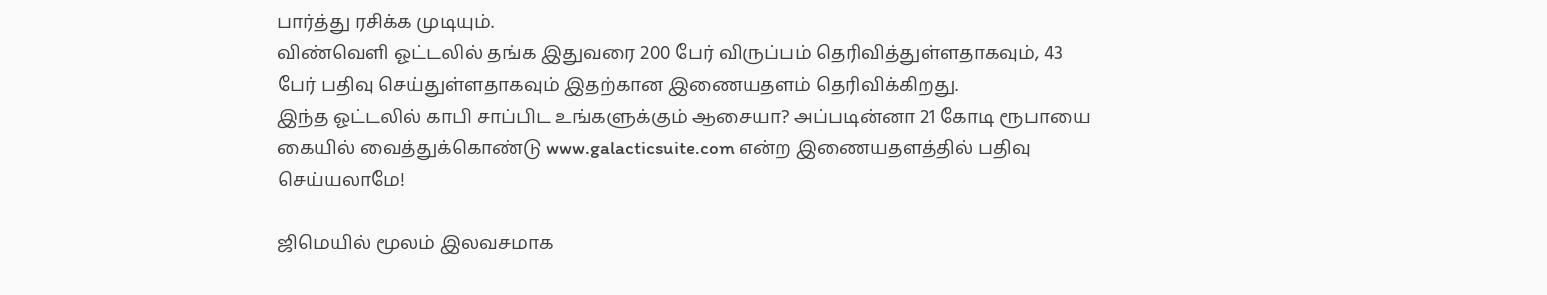பார்த்து ரசிக்க முடியும்.
விண்வெளி ஓட்டலில் தங்க இதுவரை 200 பேர் விருப்பம் தெரிவித்துள்ளதாகவும், 43 பேர் பதிவு செய்துள்ளதாகவும் இதற்கான இணையதளம் தெரிவிக்கிறது.
இந்த ஓட்டலில் காபி சாப்பிட உங்களுக்கும் ஆசையா? அப்படின்னா 21 கோடி ரூபாயை கையில் வைத்துக்கொண்டு www.galacticsuite.com என்ற இணையதளத்தில் பதிவு செய்யலாமே!

ஜிமெயில் மூலம் இலவசமாக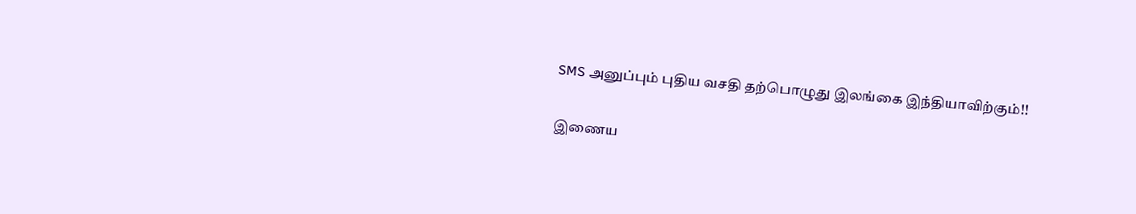SMS அனுப்பும் புதிய வசதி தற்பொழுது இலங்கை இந்தியாவிற்கும்!!

இணைய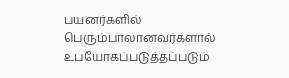பயனர்களில் பெரும்பாலானவர்களால் உபயோகப்படுத்தப்படும்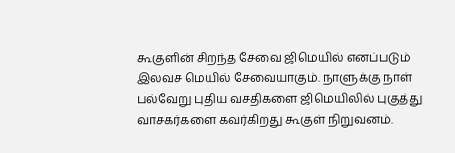கூகுளின் சிறந்த சேவை ஜிமெயில் எனப்படும் இலவச மெயில் சேவையாகும். நாளுக்கு நாள் பல்வேறு புதிய வசதிகளை ஜிமெயிலில் புகுத்து வாசகர்களை கவர்கிறது கூகுள் நிறுவனம்.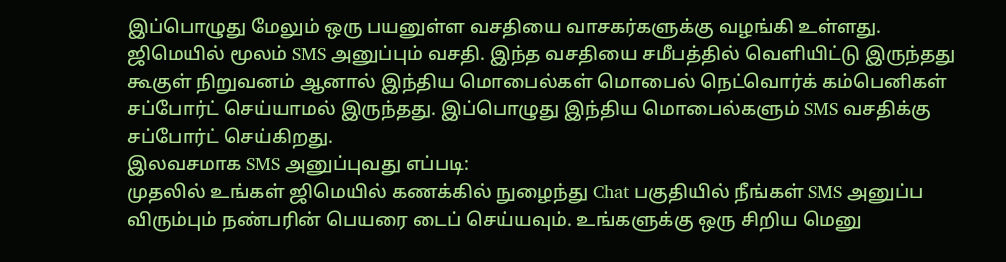இப்பொழுது மேலும் ஒரு பயனுள்ள வசதியை வாசகர்களுக்கு வழங்கி உள்ளது. ஜிமெயில் மூலம் SMS அனுப்பும் வசதி. இந்த வசதியை சமீபத்தில் வெளியிட்டு இருந்தது கூகுள் நிறுவனம் ஆனால் இந்திய மொபைல்கள் மொபைல் நெட்வொர்க் கம்பெனிகள் சப்போர்ட் செய்யாமல் இருந்தது. இப்பொழுது இந்திய மொபைல்களும் SMS வசதிக்கு சப்போர்ட் செய்கிறது.
இலவசமாக SMS அனுப்புவது எப்படி:
முதலில் உங்கள் ஜிமெயில் கணக்கில் நுழைந்து Chat பகுதியில் நீங்கள் SMS அனுப்ப விரும்பும் நண்பரின் பெயரை டைப் செய்யவும். உங்களுக்கு ஒரு சிறிய மெனு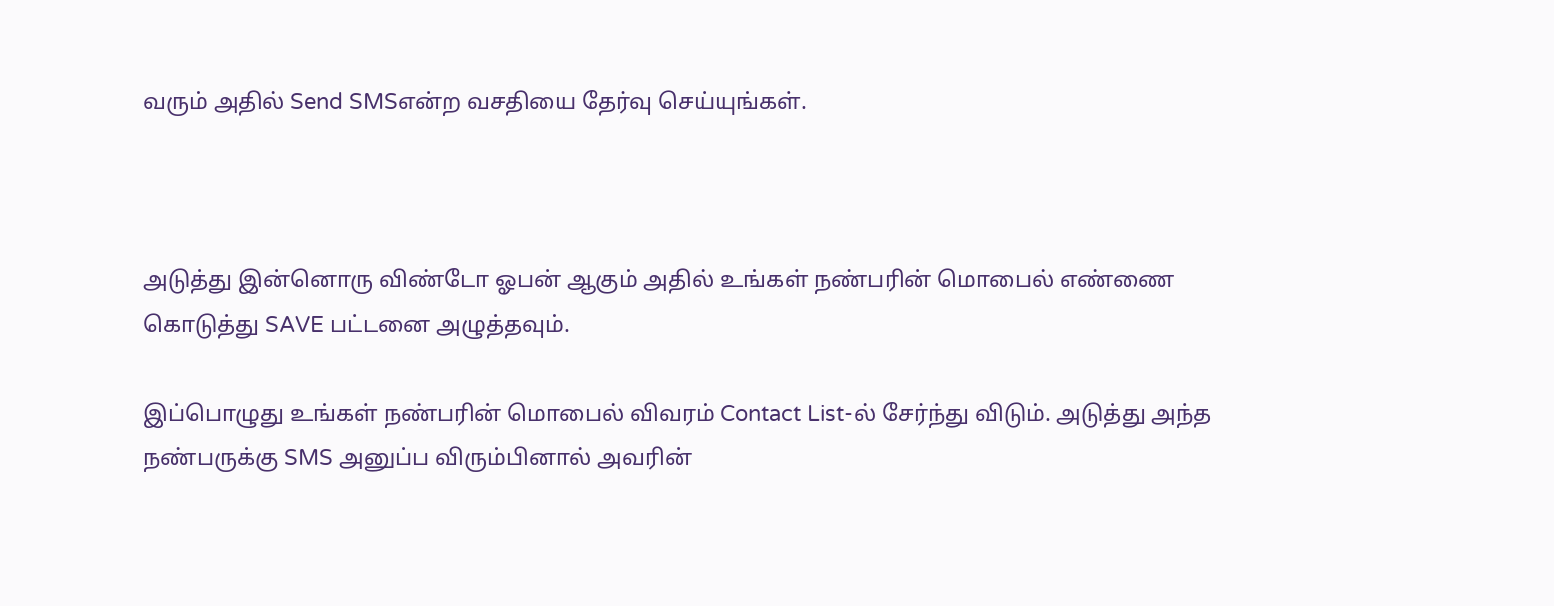வரும் அதில் Send SMSஎன்ற வசதியை தேர்வு செய்யுங்கள்.



அடுத்து இன்னொரு விண்டோ ஓபன் ஆகும் அதில் உங்கள் நண்பரின் மொபைல் எண்ணை கொடுத்து SAVE பட்டனை அழுத்தவும்.

இப்பொழுது உங்கள் நண்பரின் மொபைல் விவரம் Contact List-ல் சேர்ந்து விடும். அடுத்து அந்த நண்பருக்கு SMS அனுப்ப விரும்பினால் அவரின்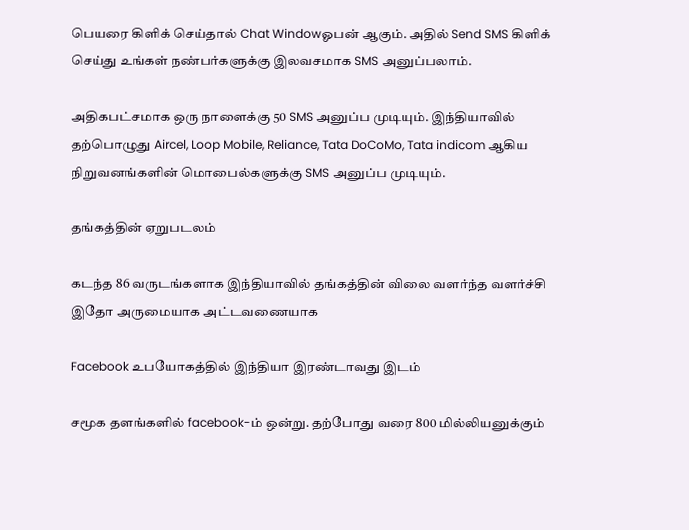பெயரை கிளிக் செய்தால் Chat Windowஓபன் ஆகும். அதில் Send SMS கிளிக் செய்து உங்கள் நண்பர்களுக்கு இலவசமாக SMS அனுப்பலாம்.

அதிகபட்சமாக ஒரு நாளைக்கு 50 SMS அனுப்ப முடியும். இந்தியாவில் தற்பொழுது Aircel, Loop Mobile, Reliance, Tata DoCoMo, Tata indicom ஆகிய நிறுவனங்களின் மொபைல்களுக்கு SMS அனுப்ப முடியும்.

தங்கத்தின் ஏறுபடலம்

கடந்த 86 வருடங்களாக இந்தியாவில் தங்கத்தின் விலை வளர்ந்த வளர்ச்சி இதோ அருமையாக அட்டவணையாக

Facebook உபயோகத்தில் இந்தியா இரண்டாவது இடம்

சமூக தளங்களில் facebook-ம் ஒன்று. தற்போது வரை 800 மில்லியனுக்கும்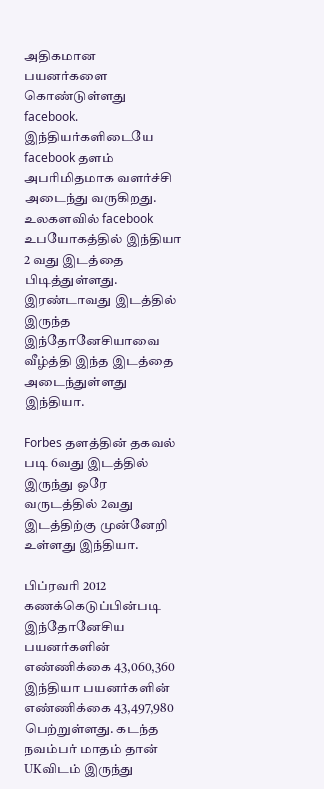அதிகமான பயனர்களை கொண்டுள்ளது facebook. இந்தியர்களிடையே facebook தளம் அபரிமிதமாக வளர்ச்சி அடைந்து வருகிறது. உலகளவில் facebook உபயோகத்தில் இந்தியா 2 வது இடத்தை பிடித்துள்ளது. இரண்டாவது இடத்தில் இருந்த இந்தோனேசியாவை வீழ்த்தி இந்த இடத்தை அடைந்துள்ளது இந்தியா.

Forbes தளத்தின் தகவல் படி 6வது இடத்தில் இருந்து ஒரே வருடத்தில் 2வது இடத்திற்கு முன்னேறி உள்ளது இந்தியா.

பிப்ரவரி 2012 கணக்கெடுப்பின்படி இந்தோனேசிய பயனர்களின் எண்ணிக்கை 43,060,360 இந்தியா பயனர்களின் எண்ணிக்கை 43,497,980 பெற்றுள்ளது. கடந்த நவம்பர் மாதம் தான் UKவிடம் இருந்து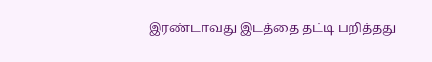இரண்டாவது இடத்தை தட்டி பறித்தது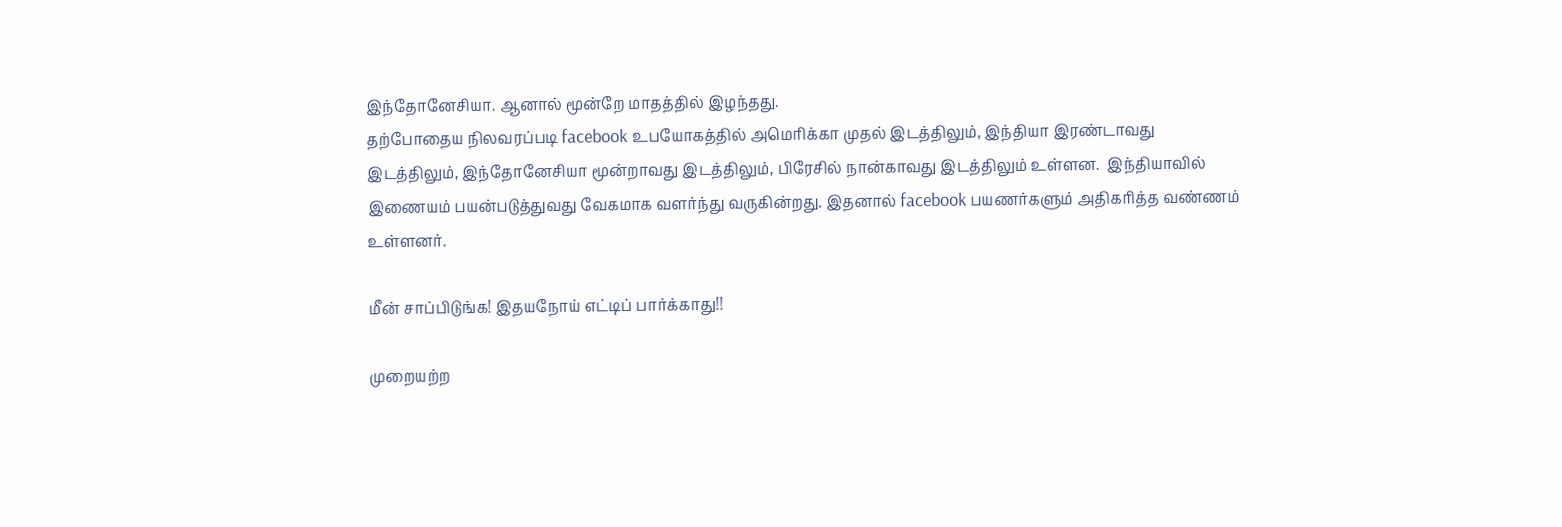இந்தோனேசியா. ஆனால் மூன்றே மாதத்தில் இழந்தது.
தற்போதைய நிலவரப்படி facebook உபயோகத்தில் அமெரிக்கா முதல் இடத்திலும், இந்தியா இரண்டாவது இடத்திலும், இந்தோனேசியா மூன்றாவது இடத்திலும், பிரேசில் நான்காவது இடத்திலும் உள்ளன.  இந்தியாவில் இணையம் பயன்படுத்துவது வேகமாக வளர்ந்து வருகின்றது. இதனால் facebook பயணர்களும் அதிகரித்த வண்ணம் உள்ளனர்.

மீன் சாப்பிடுங்க! இதயநோய் எட்டிப் பார்க்காது!!

முறையற்ற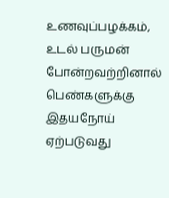உணவுப்பழக்கம், உடல் பருமன் போன்றவற்றினால் பெண்களுக்கு இதயநோய் ஏற்படுவது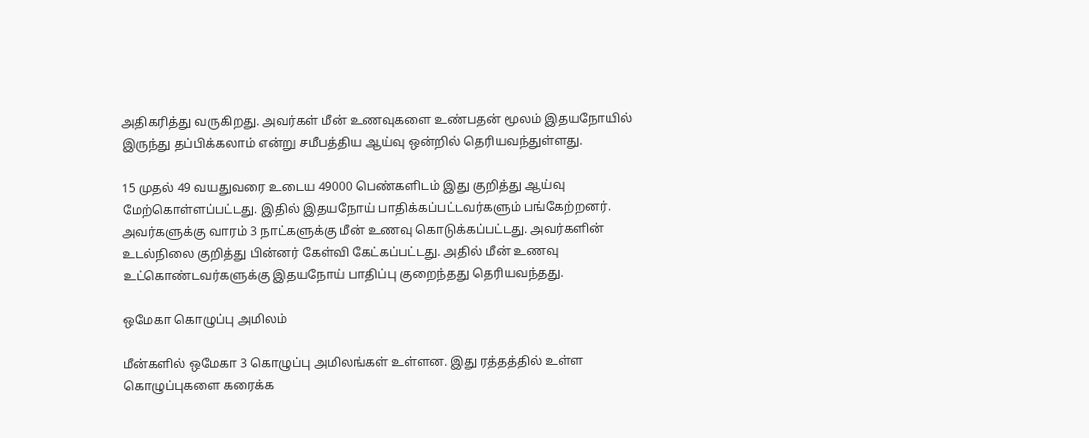அதிகரித்து வருகிறது. அவர்கள் மீன் உணவுகளை உண்பதன் மூலம் இதயநோயில் இருந்து தப்பிக்கலாம் என்று சமீபத்திய ஆய்வு ஒன்றில் தெரியவந்துள்ளது.

15 முதல் 49 வயதுவரை உடைய 49000 பெண்களிடம் இது குறித்து ஆய்வு மேற்கொள்ளப்பட்டது. இதில் இதயநோய் பாதிக்கப்பட்டவர்களும் பங்கேற்றனர். அவர்களுக்கு வாரம் 3 நாட்களுக்கு மீன் உணவு கொடுக்கப்பட்டது. அவர்களின் உடல்நிலை குறித்து பின்னர் கேள்வி கேட்கப்பட்டது. அதில் மீன் உணவு உட்கொண்டவர்களுக்கு இதயநோய் பாதிப்பு குறைந்தது தெரியவந்தது.

ஒமேகா கொழுப்பு அமிலம்

மீன்களில் ஒமேகா 3 கொழுப்பு அமிலங்கள் உள்ளன. இது ரத்தத்தில் உள்ள கொழுப்புகளை கரைக்க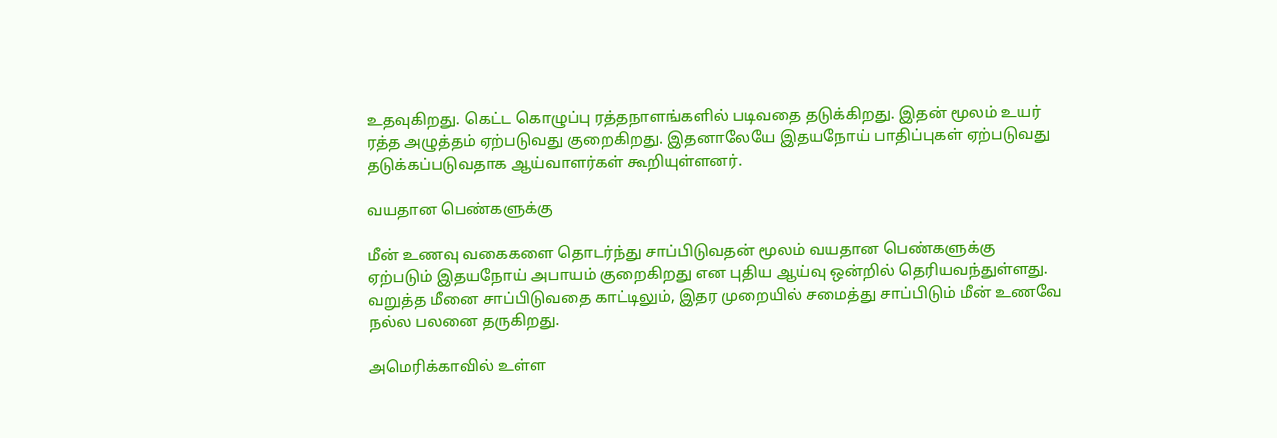உதவுகிறது. கெட்ட கொழுப்பு ரத்தநாளங்களில் படிவதை தடுக்கிறது. இதன் மூலம் உயர் ரத்த அழுத்தம் ஏற்படுவது குறைகிறது. இதனாலேயே இதயநோய் பாதிப்புகள் ஏற்படுவது தடுக்கப்படுவதாக ஆய்வாளர்கள் கூறியுள்ளனர்.

வயதான பெண்களுக்கு

மீன் உணவு வகைகளை தொடர்ந்து சாப்பிடுவதன் மூலம் வயதான பெண்களுக்கு ஏற்படும் இதயநோய் அபாயம் குறைகிறது என புதிய ஆய்வு ஒன்றில் தெரியவந்துள்ளது. வறுத்த மீனை சாப்பிடுவதை காட்டிலும், இதர முறையில் சமைத்து சாப்பிடும் மீன் உணவே நல்ல பலனை தருகிறது.

அமெரிக்காவில் உள்ள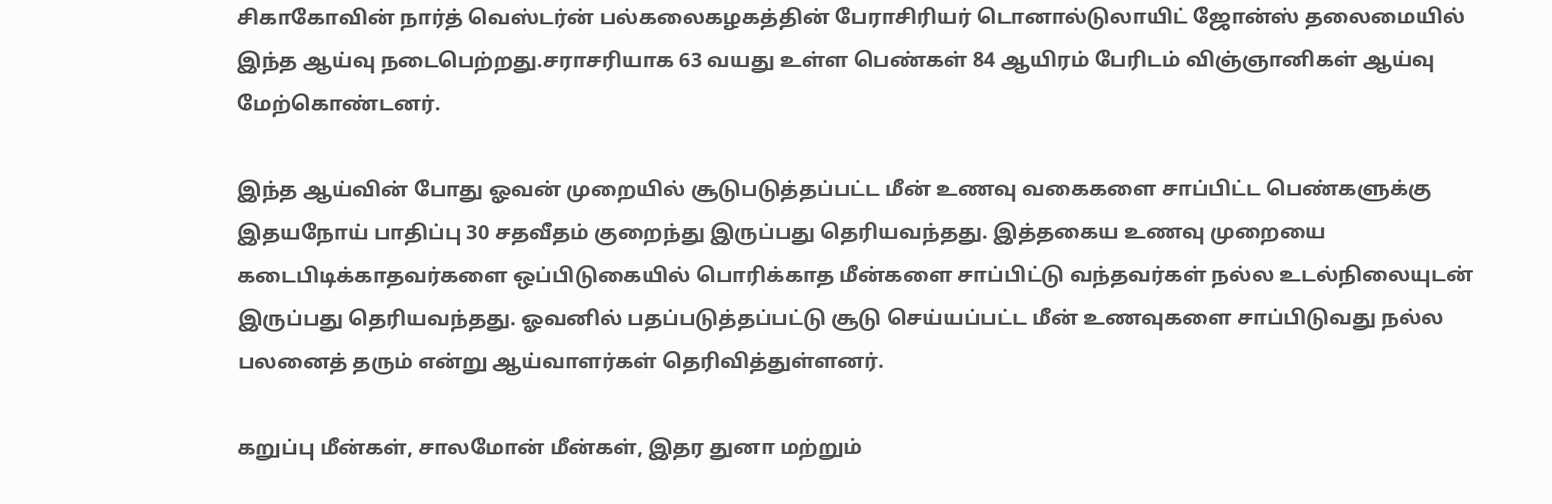சிகாகோவின் நார்த் வெஸ்டர்ன் பல்கலைகழகத்தின் பேராசிரியர் டொனால்டுலாயிட் ஜோன்ஸ் தலைமையில் இந்த ஆய்வு நடைபெற்றது.சராசரியாக 63 வயது உள்ள பெண்கள் 84 ஆயிரம் பேரிடம் விஞ்ஞானிகள் ஆய்வு மேற்கொண்டனர்.

இந்த ஆய்வின் போது ஓவன் முறையில் சூடுபடுத்தப்பட்ட மீன் உணவு வகைகளை சாப்பிட்ட பெண்களுக்கு இதயநோய் பாதிப்பு 30 சதவீதம் குறைந்து இருப்பது தெரியவந்தது. இத்தகைய உணவு முறையை கடைபிடிக்காதவர்களை ஒப்பிடுகையில் பொரிக்காத மீன்களை சாப்பிட்டு வந்தவர்கள் நல்ல உடல்நிலையுடன் இருப்பது தெரியவந்தது. ஓவனில் பதப்படுத்தப்பட்டு சூடு செய்யப்பட்ட மீன் உணவுகளை சாப்பிடுவது நல்ல பலனைத் தரும் என்று ஆய்வாளர்கள் தெரிவித்துள்ளனர்.

கறுப்பு மீன்கள், சாலமோன் மீன்கள், இதர துனா மற்றும்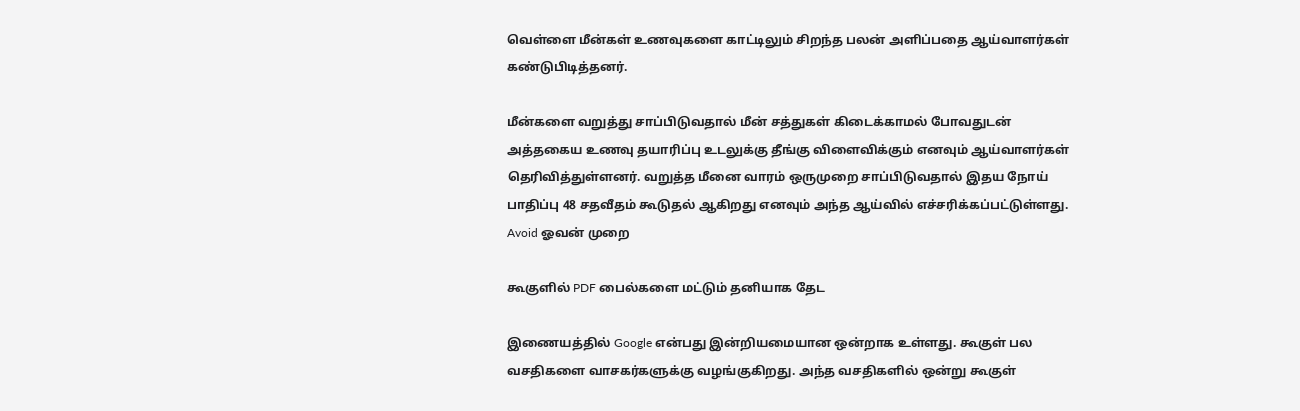வெள்ளை மீன்கள் உணவுகளை காட்டிலும் சிறந்த பலன் அளிப்பதை ஆய்வாளர்கள் கண்டுபிடித்தனர்.

மீன்களை வறுத்து சாப்பிடுவதால் மீன் சத்துகள் கிடைக்காமல் போவதுடன் அத்தகைய உணவு தயாரிப்பு உடலுக்கு தீங்கு விளைவிக்கும் எனவும் ஆய்வாளர்கள் தெரிவித்துள்ளனர். வறுத்த மீனை வாரம் ஒருமுறை சாப்பிடுவதால் இதய நோய் பாதிப்பு 48 சதவீதம் கூடுதல் ஆகிறது எனவும் அந்த ஆய்வில் எச்சரிக்கப்பட்டுள்ளது.
Avoid ஓவன் முறை

கூகுளில் PDF பைல்களை மட்டும் தனியாக தேட

இணையத்தில் Google என்பது இன்றியமையான ஒன்றாக உள்ளது. கூகுள் பல வசதிகளை வாசகர்களுக்கு வழங்குகிறது. அந்த வசதிகளில் ஒன்று கூகுள்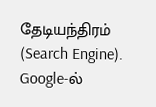தேடியந்திரம் (Search Engine). Google-ல்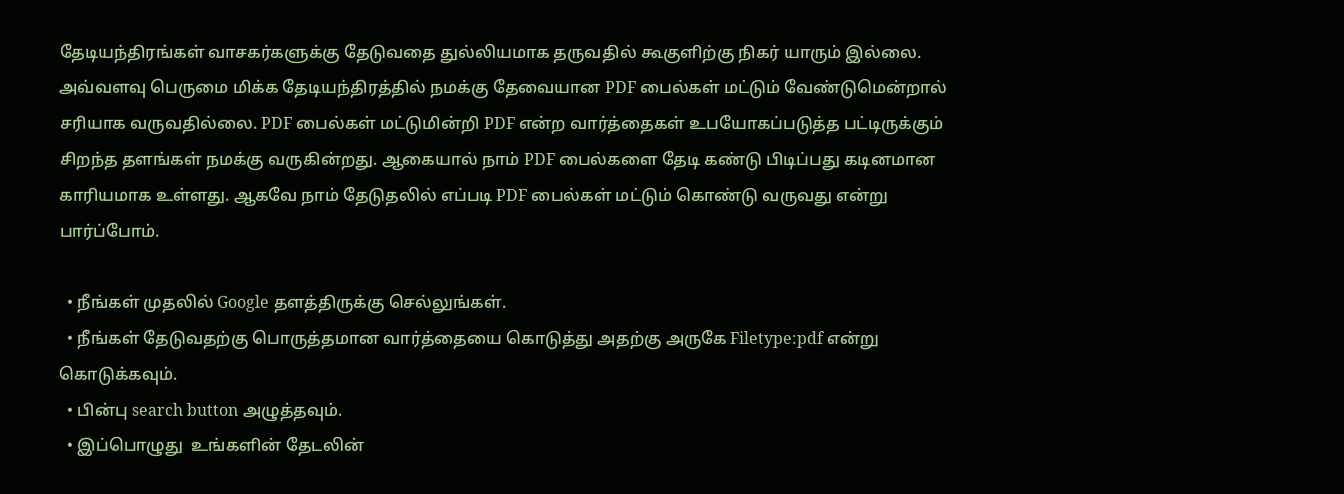தேடியந்திரங்கள் வாசகர்களுக்கு தேடுவதை துல்லியமாக தருவதில் கூகுளிற்கு நிகர் யாரும் இல்லை.  அவ்வளவு பெருமை மிக்க தேடியந்திரத்தில் நமக்கு தேவையான PDF பைல்கள் மட்டும் வேண்டுமென்றால் சரியாக வருவதில்லை. PDF பைல்கள் மட்டுமின்றி PDF என்ற வார்த்தைகள் உபயோகப்படுத்த பட்டிருக்கும் சிறந்த தளங்கள் நமக்கு வருகின்றது. ஆகையால் நாம் PDF பைல்களை தேடி கண்டு பிடிப்பது கடினமான காரியமாக உள்ளது. ஆகவே நாம் தேடுதலில் எப்படி PDF பைல்கள் மட்டும் கொண்டு வருவது என்று பார்ப்போம்.

  • நீங்கள் முதலில் Google தளத்திருக்கு செல்லுங்கள்.
  • நீங்கள் தேடுவதற்கு பொருத்தமான வார்த்தையை கொடுத்து அதற்கு அருகே Filetype:pdf என்று கொடுக்கவும்.
  • பின்பு search button அழுத்தவும்.
  • இப்பொழுது  உங்களின் தேடலின்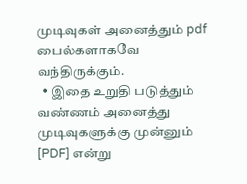முடிவுகள் அனைத்தும் pdf பைல்களாகவே வந்திருக்கும்.
  • இதை உறுதி படுத்தும் வண்ணம் அனைத்து முடிவுகளுக்கு முன்னும் [PDF] என்று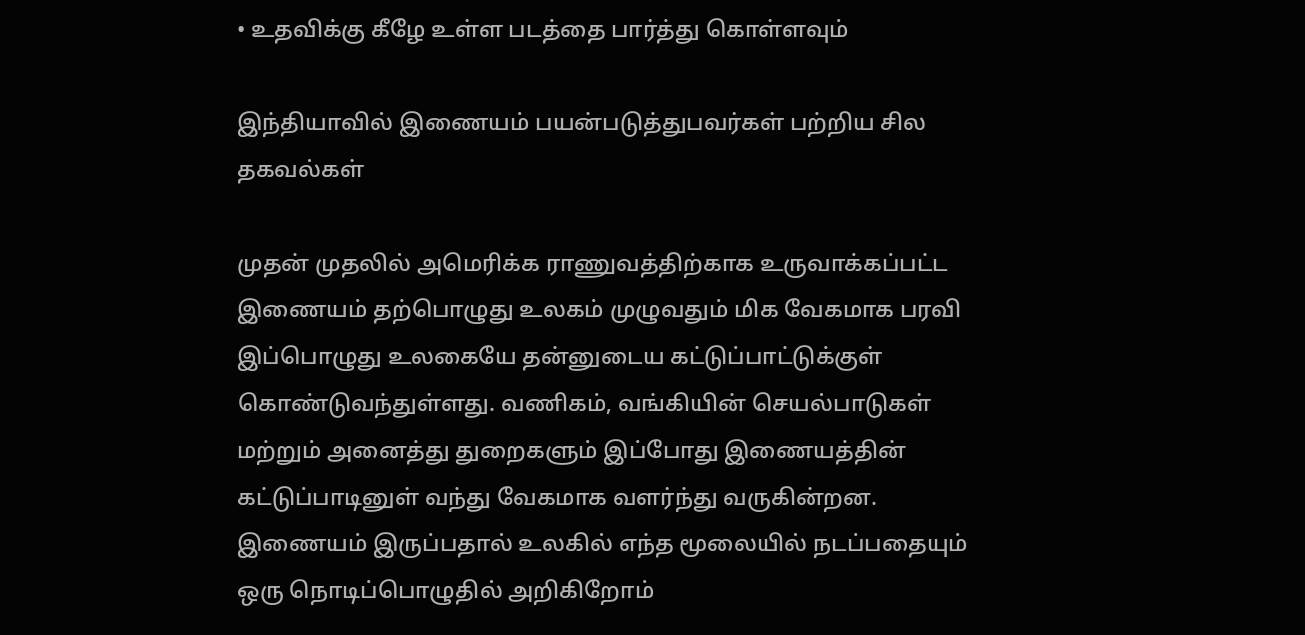• உதவிக்கு கீழே உள்ள படத்தை பார்த்து கொள்ளவும்

இந்தியாவில் இணையம் பயன்படுத்துபவர்கள் பற்றிய சில தகவல்கள்

முதன் முதலில் அமெரிக்க ராணுவத்திற்காக உருவாக்கப்பட்ட இணையம் தற்பொழுது உலகம் முழுவதும் மிக வேகமாக பரவி இப்பொழுது உலகையே தன்னுடைய கட்டுப்பாட்டுக்குள் கொண்டுவந்துள்ளது. வணிகம், வங்கியின் செயல்பாடுகள் மற்றும் அனைத்து துறைகளும் இப்போது இணையத்தின் கட்டுப்பாடினுள் வந்து வேகமாக வளர்ந்து வருகின்றன. இணையம் இருப்பதால் உலகில் எந்த மூலையில் நடப்பதையும் ஒரு நொடிப்பொழுதில் அறிகிறோம்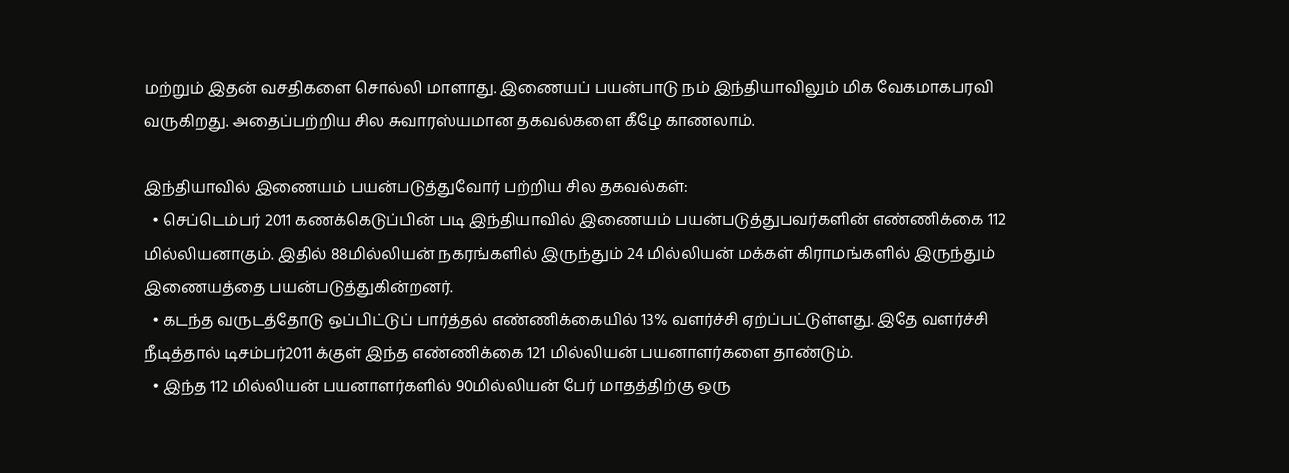மற்றும் இதன் வசதிகளை சொல்லி மாளாது. இணையப் பயன்பாடு நம் இந்தியாவிலும் மிக வேகமாகபரவி வருகிறது. அதைப்பற்றிய சில சுவாரஸ்யமான தகவல்களை கீழே காணலாம்.

இந்தியாவில் இணையம் பயன்படுத்துவோர் பற்றிய சில தகவல்கள்:
  • செப்டெம்பர் 2011 கணக்கெடுப்பின் படி இந்தியாவில் இணையம் பயன்படுத்துபவர்களின் எண்ணிக்கை 112 மில்லியனாகும். இதில் 88மில்லியன் நகரங்களில் இருந்தும் 24 மில்லியன் மக்கள் கிராமங்களில் இருந்தும் இணையத்தை பயன்படுத்துகின்றனர்.
  • கடந்த வருடத்தோடு ஒப்பிட்டுப் பார்த்தல் எண்ணிக்கையில் 13% வளர்ச்சி ஏற்ப்பட்டுள்ளது. இதே வளர்ச்சி நீடித்தால் டிசம்பர்2011 க்குள் இந்த எண்ணிக்கை 121 மில்லியன் பயனாளர்களை தாண்டும்.
  • இந்த 112 மில்லியன் பயனாளர்களில் 90மில்லியன் பேர் மாதத்திற்கு ஒரு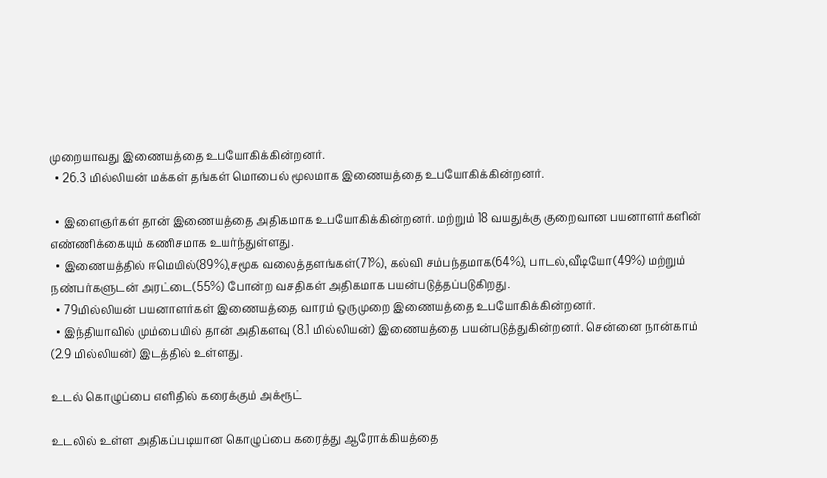முறையாவது இணையத்தை உபயோகிக்கின்றனர்.
  • 26.3 மில்லியன் மக்கள் தங்கள் மொபைல் மூலமாக இணையத்தை உபயோகிக்கின்றனர்.

  • இளைஞர்கள் தான் இணையத்தை அதிகமாக உபயோகிக்கின்றனர். மற்றும் 18 வயதுக்கு குறைவான பயனாளர்களின் எண்ணிக்கையும் கணிசமாக உயர்ந்துள்ளது.
  • இணையத்தில் ஈமெயில்(89%),சமூக வலைத்தளங்கள்(71%), கல்வி சம்பந்தமாக(64%), பாடல்,வீடியோ(49%) மற்றும் நண்பர்களுடன் அரட்டை(55%) போன்ற வசதிகள் அதிகமாக பயன்படுத்தப்படுகிறது.
  • 79மில்லியன் பயனாளர்கள் இணையத்தை வாரம் ஒருமுறை இணையத்தை உபயோகிக்கின்றனர்.
  • இந்தியாவில் மும்பையில் தான் அதிகளவு (8.1 மில்லியன்) இணையத்தை பயன்படுத்துகின்றனர். சென்னை நான்காம் (2.9 மில்லியன்) இடத்தில் உள்ளது.

உடல் கொழுப்பை எளிதில் கரைக்கும் அக்ரூட்

உடலில் உள்ள அதிகப்படியான கொழுப்பை கரைத்து ஆரோக்கியத்தை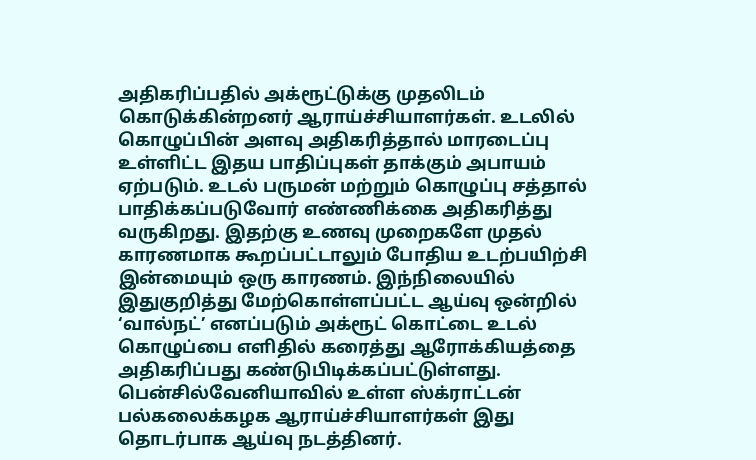அதிகரிப்பதில் அக்ரூட்டுக்கு முதலிடம் கொடுக்கின்றனர் ஆராய்ச்சியாளர்கள். உடலில் கொழுப்பின் அளவு அதிகரித்தால் மாரடைப்பு உள்ளிட்ட இதய பாதிப்புகள் தாக்கும் அபாயம் ஏற்படும். உடல் பருமன் மற்றும் கொழுப்பு சத்தால் பாதிக்கப்படுவோர் எண்ணிக்கை அதிகரித்து வருகிறது. இதற்கு உணவு முறைகளே முதல் காரணமாக கூறப்பட்டாலும் போதிய உடற்பயிற்சி இன்மையும் ஒரு காரணம். இந்நிலையில் இதுகுறித்து மேற்கொள்ளப்பட்ட ஆய்வு ஒன்றில் ‘வால்நட்’ எனப்படும் அக்ரூட் கொட்டை உடல் கொழுப்பை எளிதில் கரைத்து ஆரோக்கியத்தை அதிகரிப்பது கண்டுபிடிக்கப்பட்டுள்ளது. பென்சில்வேனியாவில் உள்ள ஸ்க்ராட்டன் பல்கலைக்கழக ஆராய்ச்சியாளர்கள் இது தொடர்பாக ஆய்வு நடத்தினர்.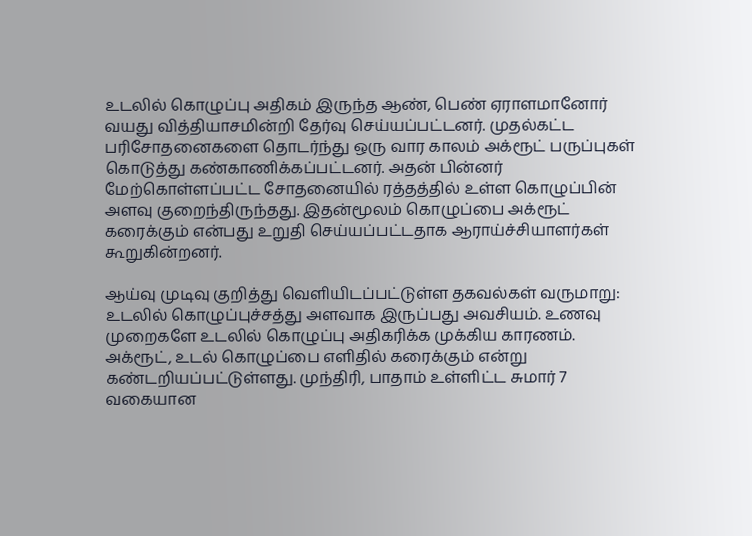உடலில் கொழுப்பு அதிகம் இருந்த ஆண், பெண் ஏராளமானோர் வயது வித்தியாசமின்றி தேர்வு செய்யப்பட்டனர். முதல்கட்ட பரிசோதனைகளை தொடர்ந்து ஒரு வார காலம் அக்ரூட் பருப்புகள் கொடுத்து கண்காணிக்கப்பட்டனர். அதன் பின்னர் மேற்கொள்ளப்பட்ட சோதனையில் ரத்தத்தில் உள்ள கொழுப்பின் அளவு குறைந்திருந்தது. இதன்மூலம் கொழுப்பை அக்ரூட் கரைக்கும் என்பது உறுதி செய்யப்பட்டதாக ஆராய்ச்சியாளர்கள் கூறுகின்றனர்.

ஆய்வு முடிவு குறித்து வெளியிடப்பட்டுள்ள தகவல்கள் வருமாறு: உடலில் கொழுப்புச்சத்து அளவாக இருப்பது அவசியம். உணவு முறைகளே உடலில் கொழுப்பு அதிகரிக்க முக்கிய காரணம்.   அக்ரூட், உடல் கொழுப்பை எளிதில் கரைக்கும் என்று கண்டறியப்பட்டுள்ளது. முந்திரி, பாதாம் உள்ளிட்ட சுமார் 7 வகையான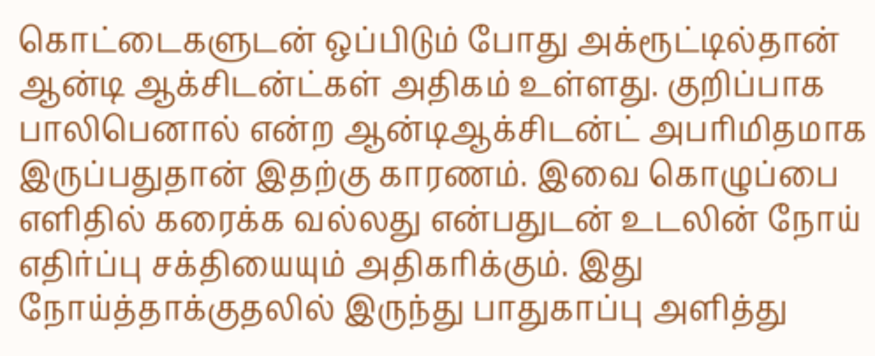கொட்டைகளுடன் ஒப்பிடும் போது அக்ரூட்டில்தான் ஆன்டி ஆக்சிடன்ட்கள் அதிகம் உள்ளது. குறிப்பாக பாலிபெனால் என்ற ஆன்டிஆக்சிடன்ட் அபரிமிதமாக இருப்பதுதான் இதற்கு காரணம். இவை கொழுப்பை எளிதில் கரைக்க வல்லது என்பதுடன் உடலின் நோய் எதிர்ப்பு சக்தியையும் அதிகரிக்கும். இது நோய்த்தாக்குதலில் இருந்து பாதுகாப்பு அளித்து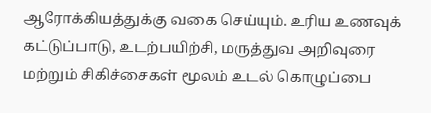ஆரோக்கியத்துக்கு வகை செய்யும். உரிய உணவுக் கட்டுப்பாடு, உடற்பயிற்சி, மருத்துவ அறிவுரை மற்றும் சிகிச்சைகள் மூலம் உடல் கொழுப்பை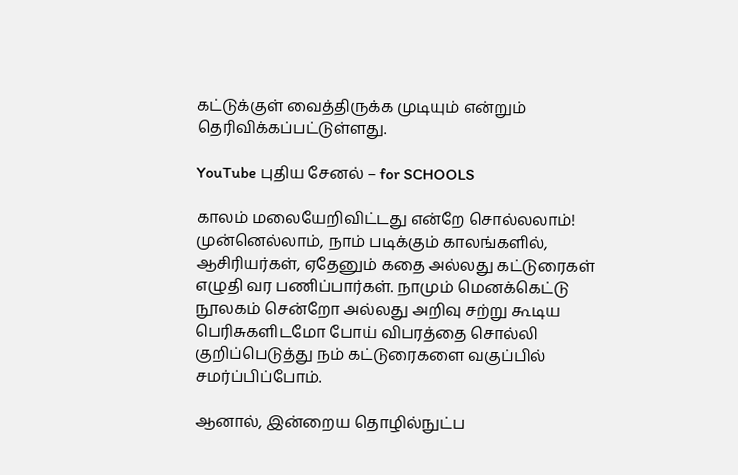கட்டுக்குள் வைத்திருக்க முடியும் என்றும் தெரிவிக்கப்பட்டுள்ளது.

YouTube புதிய சேனல் – for SCHOOLS

காலம் மலையேறிவிட்டது என்றே சொல்லலாம்! முன்னெல்லாம், நாம் படிக்கும் காலங்களில், ஆசிரியர்கள், ஏதேனும் கதை அல்லது கட்டுரைகள் எழுதி வர பணிப்பார்கள். நாமும் மெனக்கெட்டு  நூலகம் சென்றோ அல்லது அறிவு சற்று கூடிய பெரிசுகளிடமோ போய் விபரத்தை சொல்லி குறிப்பெடுத்து நம் கட்டுரைகளை வகுப்பில் சமர்ப்பிப்போம்.

ஆனால், இன்றைய தொழில்நுட்ப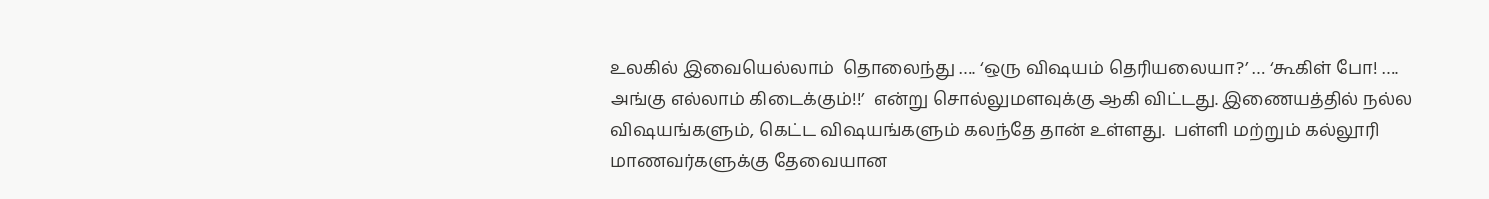உலகில் இவையெல்லாம்  தொலைந்து …. ‘ஒரு விஷயம் தெரியலையா?’ … ‘கூகிள் போ! …. அங்கு எல்லாம் கிடைக்கும்!!’  என்று சொல்லுமளவுக்கு ஆகி விட்டது. இணையத்தில் நல்ல விஷயங்களும், கெட்ட விஷயங்களும் கலந்தே தான் உள்ளது.  பள்ளி மற்றும் கல்லூரி மாணவர்களுக்கு தேவையான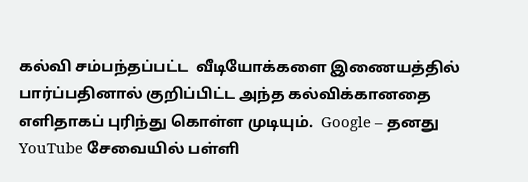கல்வி சம்பந்தப்பட்ட  வீடியோக்களை இணையத்தில் பார்ப்பதினால் குறிப்பிட்ட அந்த கல்விக்கானதை   எளிதாகப் புரிந்து கொள்ள முடியும்.  Google – தனது YouTube சேவையில் பள்ளி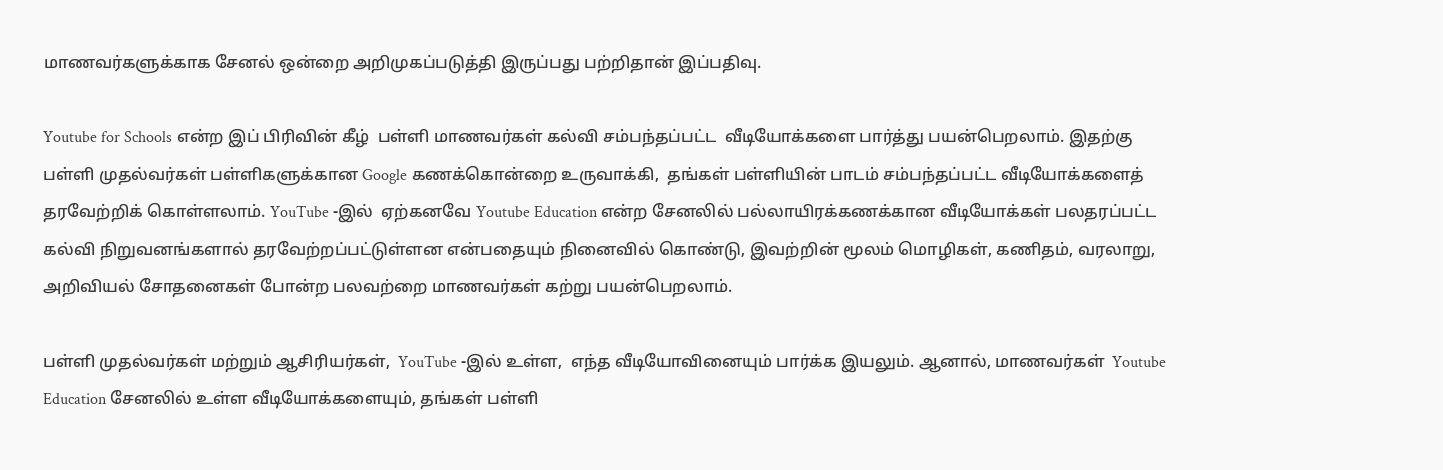மாணவர்களுக்காக சேனல் ஒன்றை அறிமுகப்படுத்தி இருப்பது பற்றிதான் இப்பதிவு.

Youtube for Schools என்ற இப் பிரிவின் கீழ்  பள்ளி மாணவர்கள் கல்வி சம்பந்தப்பட்ட  வீடியோக்களை பார்த்து பயன்பெறலாம். இதற்கு பள்ளி முதல்வர்கள் பள்ளிகளுக்கான Google கணக்கொன்றை உருவாக்கி,  தங்கள் பள்ளியின் பாடம் சம்பந்தப்பட்ட வீடியோக்களைத் தரவேற்றிக் கொள்ளலாம். YouTube -இல்  ஏற்கனவே Youtube Education என்ற சேனலில் பல்லாயிரக்கணக்கான வீடியோக்கள் பலதரப்பட்ட கல்வி நிறுவனங்களால் தரவேற்றப்பட்டுள்ளன என்பதையும் நினைவில் கொண்டு, இவற்றின் மூலம் மொழிகள், கணிதம், வரலாறு, அறிவியல் சோதனைகள் போன்ற பலவற்றை மாணவர்கள் கற்று பயன்பெறலாம்.

பள்ளி முதல்வர்கள் மற்றும் ஆசிரியர்கள்,  YouTube -இல் உள்ள,  எந்த வீடியோவினையும் பார்க்க இயலும். ஆனால், மாணவர்கள்  Youtube Education சேனலில் உள்ள வீடியோக்களையும், தங்கள் பள்ளி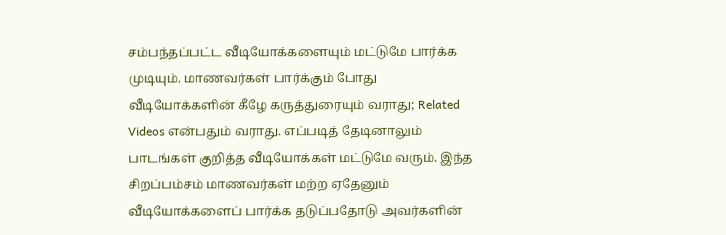சம்பந்தப்பட்ட வீடியோக்களையும் மட்டுமே பார்க்க முடியும். மாணவர்கள் பார்க்கும் போது வீடியோக்களின் கீழே கருத்துரையும் வராது; Related Videos என்பதும் வராது. எப்படித் தேடினாலும் பாடங்கள் குறித்த வீடியோக்கள் மட்டுமே வரும். இந்த சிறப்பம்சம் மாணவர்கள் மற்ற ஏதேனும் வீடியோக்களைப் பார்க்க தடுப்பதோடு அவர்களின்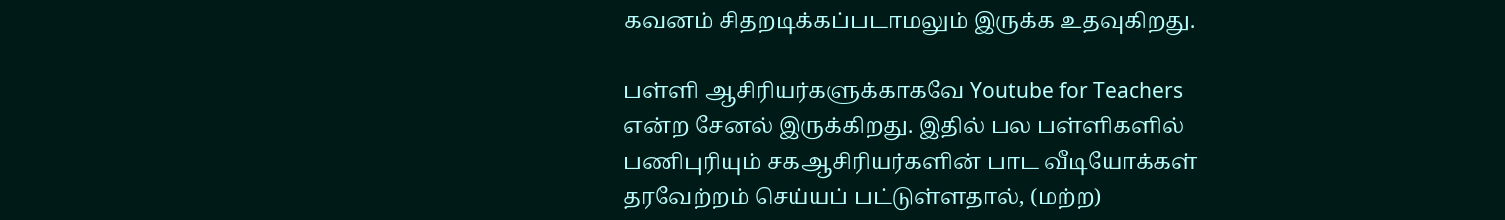கவனம் சிதறடிக்கப்படாமலும் இருக்க உதவுகிறது.

பள்ளி ஆசிரியர்களுக்காகவே Youtube for Teachers என்ற சேனல் இருக்கிறது. இதில் பல பள்ளிகளில் பணிபுரியும் சகஆசிரியர்களின் பாட வீடியோக்கள் தரவேற்றம் செய்யப் பட்டுள்ளதால், (மற்ற)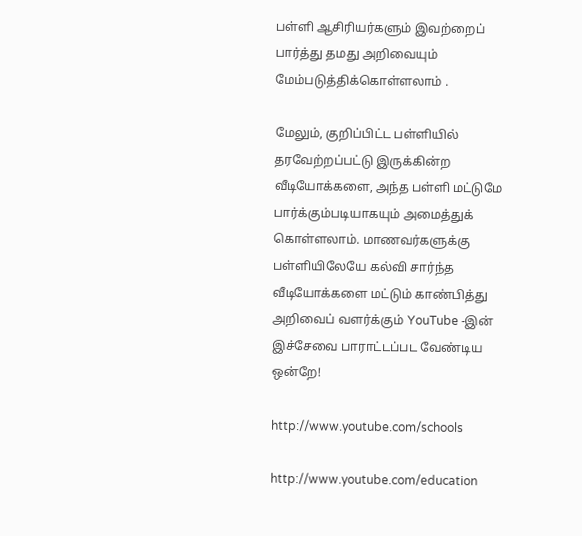பள்ளி ஆசிரியர்களும் இவற்றைப் பார்த்து தமது அறிவையும் மேம்படுத்திக்கொள்ளலாம் .

மேலும், குறிப்பிட்ட பள்ளியில் தரவேற்றப்பட்டு இருக்கின்ற வீடியோக்களை, அந்த பள்ளி மட்டுமே பார்க்கும்படியாகயும் அமைத்துக் கொள்ளலாம். மாணவர்களுக்கு பள்ளியிலேயே கல்வி சார்ந்த வீடியோக்களை மட்டும் காண்பித்து அறிவைப் வளர்க்கும் YouTube -இன் இச்சேவை பாராட்டப்பட வேண்டிய ஒன்றே!

http://www.youtube.com/schools

http://www.youtube.com/education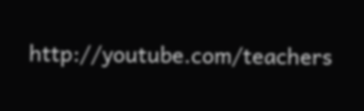http://youtube.com/teachers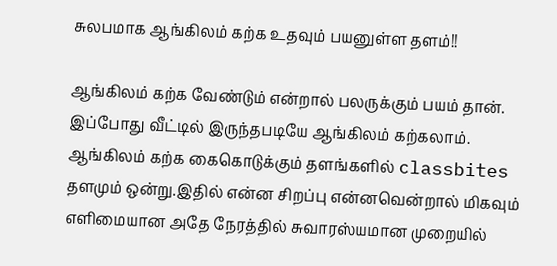சுலபமாக ஆங்கிலம் கற்க உதவும் பயனுள்ள தளம்!!

ஆங்கிலம் கற்க வேண்டும் என்றால் பலருக்கும் பயம் தான். இப்போது வீட்டில் இருந்தபடியே ஆங்கிலம் கற்கலாம். ஆங்கிலம் கற்க கைகொடுக்கும் தளங்களில் classbites தளமும் ஒன்று.இதில் என்ன சிறப்பு என்னவென்றால் மிகவும் எளிமையான அதே நேரத்தில் சுவாரஸ்யமான முறையில்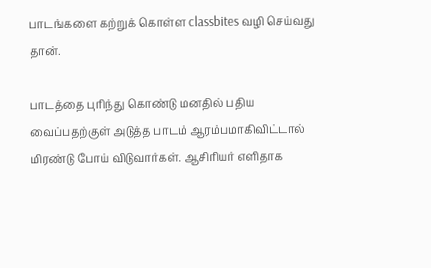பாடங்களை கற்றுக் கொள்ள classbites வழி செய்வது தான்.

பாடத்தை புரிந்து கொண்டு மனதில் பதிய வைப்பதற்குள் அடுத்த பாடம் ஆரம்பமாகிவிட்டால் மிரண்டு போய் விடுவார்கள். ஆசிரியர் எளிதாக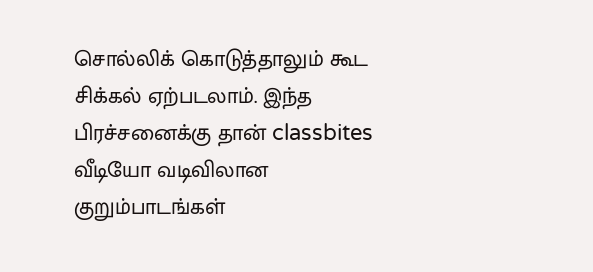சொல்லிக் கொடுத்தாலும் கூட சிக்கல் ஏற்படலாம். இந்த பிரச்சனைக்கு தான் classbites வீடியோ வடிவிலான குறும்பாடங்கள்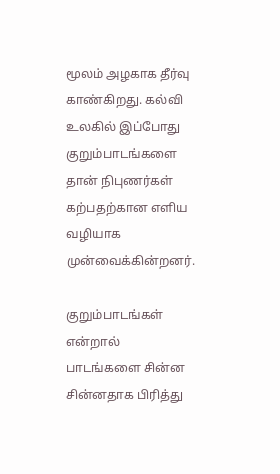மூலம் அழகாக தீர்வு காண்கிறது. கல்வி உலகில் இப்போது குறும்பாடங்களை தான் நிபுணர்கள் கற்பதற்கான எளிய வழியாக முன்வைக்கின்றனர்.

குறும்பாடங்கள் என்றால் பாடங்களை சின்ன சின்னதாக பிரித்து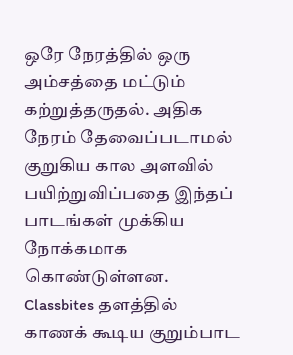ஒரே நேரத்தில் ஒரு அம்சத்தை மட்டும் கற்றுத்தருதல். அதிக நேரம் தேவைப்படாமல் குறுகிய கால அளவில் பயிற்றுவிப்பதை இந்தப் பாடங்கள் முக்கிய நோக்கமாக கொண்டுள்ளன. Classbites தளத்தில் காணக் கூடிய குறும்பாட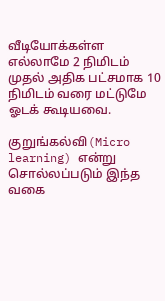வீடியோக்கள்ள எல்லாமே 2 நிமிடம் முதல் அதிக பட்சமாக 10 நிமிடம் வரை மட்டுமே ஓடக் கூடியவை.

குறுங்கல்வி(Micro learning) என்று சொல்லப்படும் இந்த வகை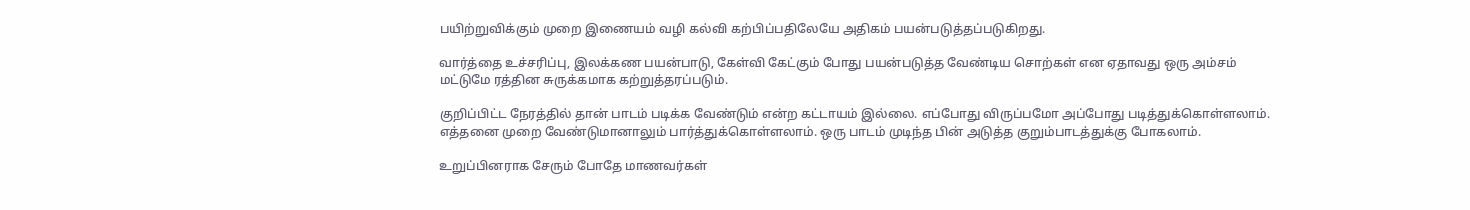பயிற்றுவிக்கும் முறை இணையம் வழி கல்வி கற்பிப்பதிலேயே அதிகம் பயன்படுத்தப்படுகிறது.

வார்த்தை உச்சரிப்பு, இலக்கண பயன்பாடு, கேள்வி கேட்கும் போது பயன்படுத்த வேண்டிய சொற்கள் என ஏதாவது ஒரு அம்சம் மட்டுமே ரத்தின சுருக்கமாக கற்றுத்தரப்படும்.

குறிப்பிட்ட நேரத்தில் தான் பாடம் படிக்க வேண்டும் என்ற கட்டாயம் இல்லை. எப்போது விருப்பமோ அப்போது படித்துக்கொள்ளலாம். எத்தனை முறை வேண்டுமானாலும் பார்த்துக்கொள்ளலாம். ஒரு பாடம் முடிந்த பின் அடுத்த குறும்பாடத்துக்கு போகலாம்.

உறுப்பினராக சேரும் போதே மாணவர்கள்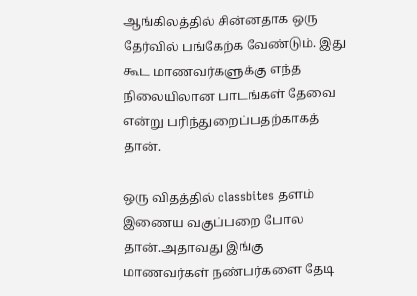ஆங்கிலத்தில் சின்னதாக ஒரு தேர்வில் பங்கேற்க வேண்டும். இது கூட மாணவர்களுக்கு எந்த நிலையிலான பாடங்கள் தேவை என்று பரிந்துறைப்பதற்காகத் தான்.

ஒரு விதத்தில் classbites தளம் இணைய வகுப்பறை போல தான்.அதாவது இங்கு மாணவர்கள் நண்பர்களை தேடி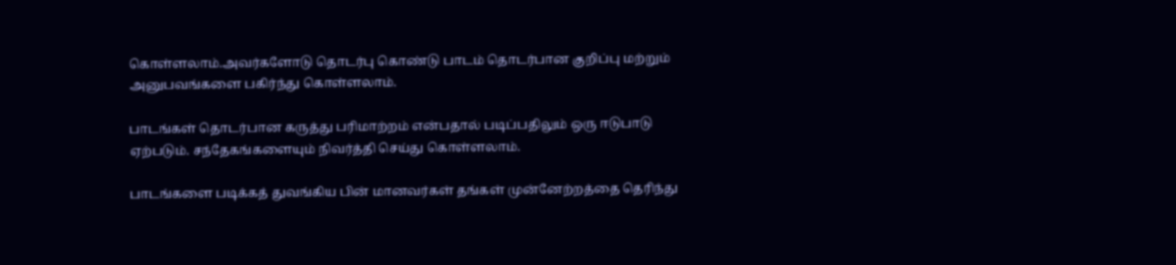கொள்ளலாம்.அவர்களோடு தொடர்பு கொண்டு பாடம் தொடர்பான குறிப்பு மற்றும் அனுபவங்களை பகிர்ந்து கொள்ளலாம்.

பாடங்கள் தொடர்பான கருத்து பரிமாற்றம் என்பதால் படிப்பதிலும் ஒரு ஈடுபாடு ஏற்படும். சந்தேகங்களையும் நிவர்த்தி செய்து கொள்ளலாம்.

பாடங்களை படிக்கத் துவங்கிய பின் மானவர்கள் தங்கள் முன்னேற்றத்தை தெரிந்து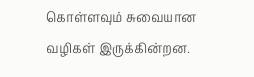கொள்ளவும் சுவையான வழிகள் இருக்கின்றன.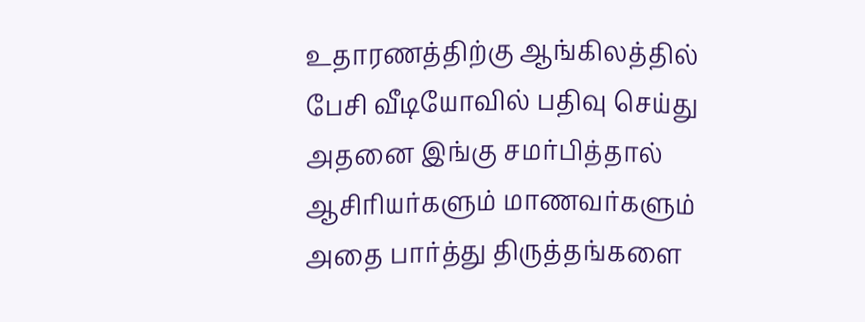உதாரணத்திற்கு ஆங்கிலத்தில் பேசி வீடியோவில் பதிவு செய்து அதனை இங்கு சமர்பித்தால் ஆசிரியர்களும் மாணவர்களும் அதை பார்த்து திருத்தங்களை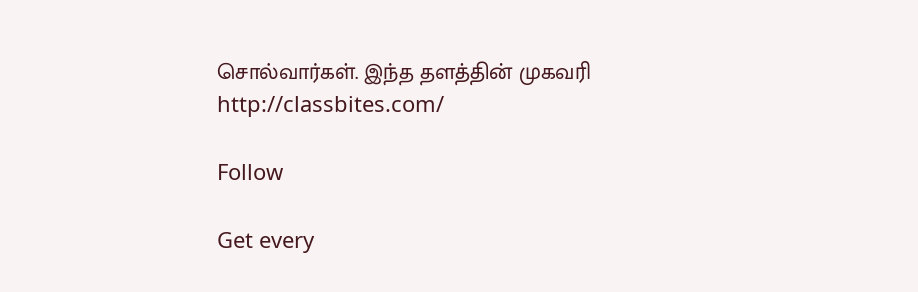சொல்வார்கள். இந்த தளத்தின் முகவரி http://classbites.com/

Follow

Get every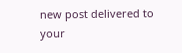new post delivered to your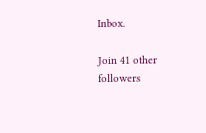Inbox.

Join 41 other followers